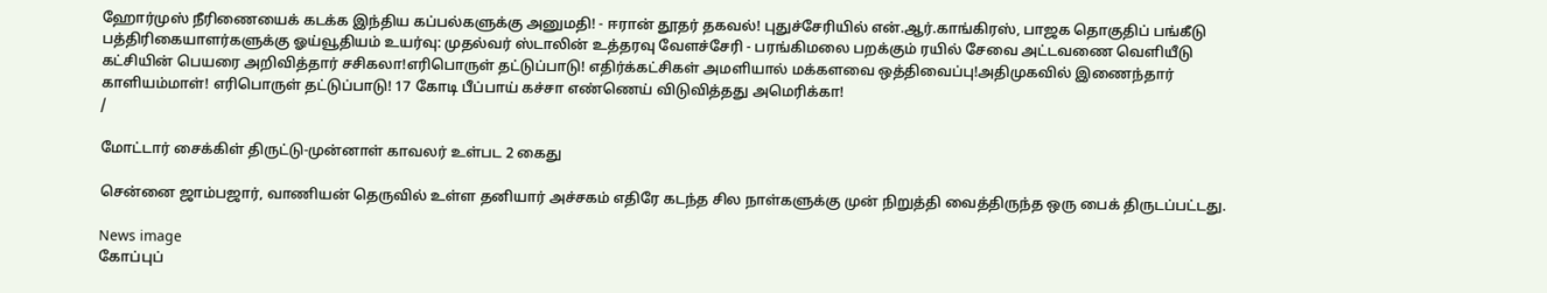ஹோர்முஸ் நீரிணையைக் கடக்க இந்திய கப்பல்களுக்கு அனுமதி! - ஈரான் தூதர் தகவல்! புதுச்சேரியில் என்.ஆர்.காங்கிரஸ், பாஜக தொகுதிப் பங்கீடு பத்திரிகையாளர்களுக்கு ஓய்வூதியம் உயர்வு: முதல்வர் ஸ்டாலின் உத்தரவு வேளச்சேரி - பரங்கிமலை பறக்கும் ரயில் சேவை அட்டவணை வெளியீடு கட்சியின் பெயரை அறிவித்தார் சசிகலா!எரிபொருள் தட்டுப்பாடு! எதிர்க்கட்சிகள் அமளியால் மக்களவை ஒத்திவைப்பு!அதிமுகவில் இணைந்தார் காளியம்மாள்! எரிபொருள் தட்டுப்பாடு! 17 கோடி பீப்பாய் கச்சா எண்ணெய் விடுவித்தது அமெரிக்கா!
/

மோட்டார் சைக்கிள் திருட்டு-முன்னாள் காவலர் உள்பட 2 கைது

சென்னை ஜாம்பஜார், வாணியன் தெருவில் உள்ள தனியார் அச்சகம் எதிரே கடந்த சில நாள்களுக்கு முன் நிறுத்தி வைத்திருந்த ஒரு பைக் திருடப்பட்டது.

News image
கோப்புப்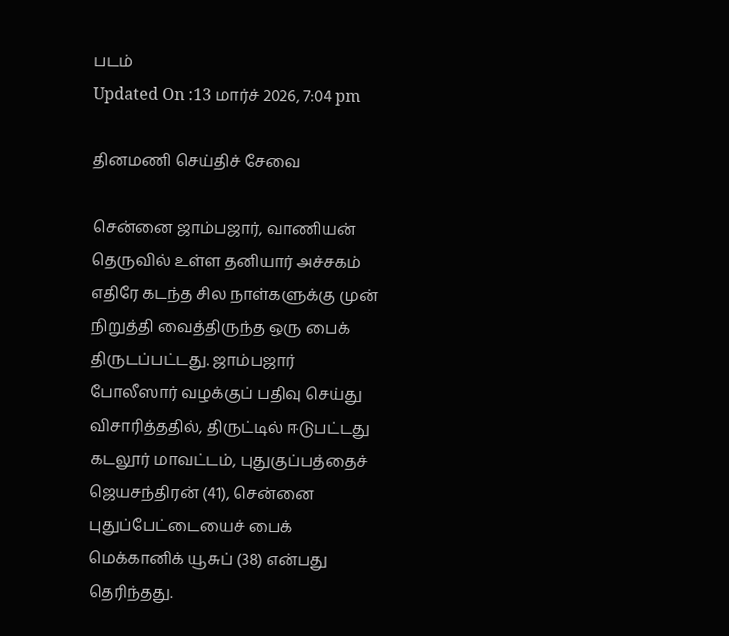படம்
Updated On :13 மார்ச் 2026, 7:04 pm

தினமணி செய்திச் சேவை

சென்னை ஜாம்பஜார், வாணியன் தெருவில் உள்ள தனியார் அச்சகம் எதிரே கடந்த சில நாள்களுக்கு முன் நிறுத்தி வைத்திருந்த ஒரு பைக் திருடப்பட்டது. ஜாம்பஜார் போலீஸார் வழக்குப் பதிவு செய்து விசாரித்ததில், திருட்டில் ஈடுபட்டது கடலூர் மாவட்டம், புதுகுப்பத்தைச் ஜெயசந்திரன் (41), சென்னை புதுப்பேட்டையைச் பைக் மெக்கானிக் யூசுப் (38) என்பது தெரிந்தது.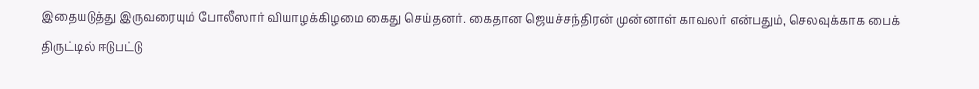இதையடுத்து இருவரையும் போலீஸார் வியாழக்கிழமை கைது செய்தனர். கைதான ஜெயச்சந்திரன் முன்னாள் காவலர் என்பதும், செலவுக்காக பைக் திருட்டில் ஈடுபட்டு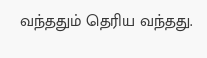வந்ததும் தெரிய வந்தது.